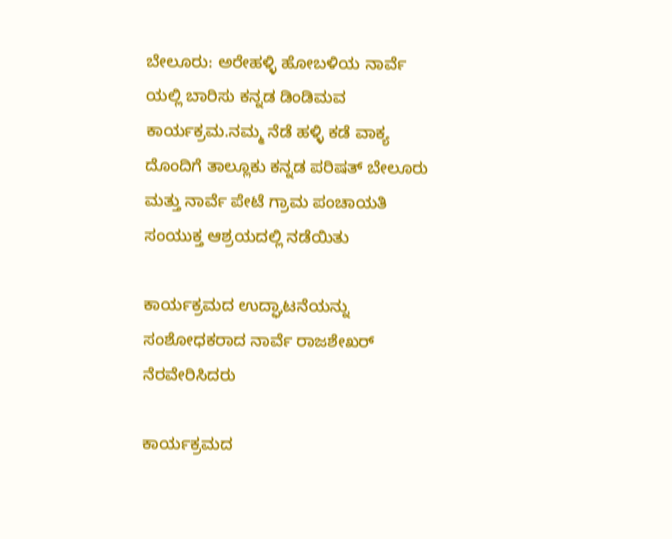ಬೇಲೂರು: ಅರೇಹಳ್ಳಿ ಹೋಬಳಿಯ ನಾರ್ವೆ ಯಲ್ಲಿ ಬಾರಿಸು ಕನ್ನಡ ಡಿಂಡಿಮವ ಕಾರ್ಯಕ್ರಮ.ನಮ್ಮ ನೆಡೆ ಹಳ್ಳಿ ಕಡೆ ವಾಕ್ಯ ದೊಂದಿಗೆ ತಾಲ್ಲೂಕು ಕನ್ನಡ ಪರಿಷತ್ ಬೇಲೂರು ಮತ್ತು ನಾರ್ವೆ ಪೇಟೆ ಗ್ರಾಮ ಪಂಚಾಯತಿ ಸಂಯುಕ್ತ ಆಶ್ರಯದಲ್ಲಿ ನಡೆಯಿತು

ಕಾರ್ಯಕ್ರಮದ ಉದ್ಘಾಟನೆಯನ್ನು ಸಂಶೋಧಕರಾದ ನಾರ್ವೆ ರಾಜಶೇಖರ್ ನೆರವೇರಿಸಿದರು

ಕಾರ್ಯಕ್ರಮದ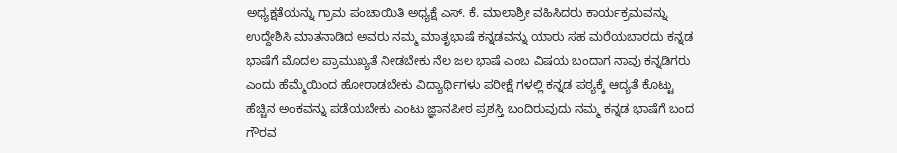ಅಧ್ಯಕ್ಷತೆಯನ್ನು ಗ್ರಾಮ ಪಂಚಾಯಿತಿ ಅಧ್ಯಕ್ಷೆ ಎಸ್. ಕೆ. ಮಾಲಾಶ್ರೀ ವಹಿಸಿದರು ಕಾರ್ಯಕ್ರಮವನ್ನು ಉದ್ದೇಶಿಸಿ ಮಾತನಾಡಿದ ಅವರು ನಮ್ಮ ಮಾತೃಭಾಷೆ ಕನ್ನಡವನ್ನು ಯಾರು ಸಹ ಮರೆಯಬಾರದು ಕನ್ನಡ ಭಾಷೆಗೆ ಮೊದಲ ಪ್ರಾಮುಖ್ಯತೆ ನೀಡಬೇಕು ನೆಲ ಜಲ ಭಾಷೆ ಎಂಬ ವಿಷಯ ಬಂದಾಗ ನಾವು ಕನ್ನಡಿಗರು ಎಂದು ಹೆಮ್ಮೆಯಿಂದ ಹೋರಾಡಬೇಕು ವಿದ್ಯಾರ್ಥಿಗಳು ಪರೀಕ್ಷೆ ಗಳಲ್ಲಿ ಕನ್ನಡ ಪಠ್ಯಕ್ಕೆ ಆದ್ಯತೆ ಕೊಟ್ಟು ಹೆಚ್ಚಿನ ಅಂಕವನ್ನು ಪಡೆಯಬೇಕು ಎಂಟು ಜ್ಞಾನಪೀಠ ಪ್ರಶಸ್ತಿ ಬಂದಿರುವುದು ನಮ್ಮ ಕನ್ನಡ ಭಾಷೆಗೆ ಬಂದ ಗೌರವ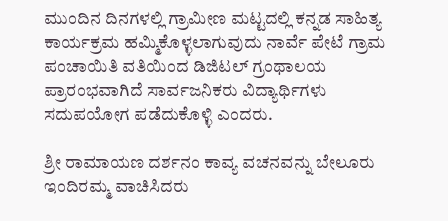ಮುಂದಿನ ದಿನಗಳಲ್ಲಿ ಗ್ರಾಮೀಣ ಮಟ್ಟದಲ್ಲಿ ಕನ್ನಡ ಸಾಹಿತ್ಯ ಕಾರ್ಯಕ್ರಮ ಹಮ್ಮಿಕೊಳ್ಳಲಾಗುವುದು ನಾರ್ವೆ ಪೇಟೆ ಗ್ರಾಮ ಪಂಚಾಯಿತಿ ವತಿಯಿಂದ ಡಿಜಿಟಲ್ ಗ್ರಂಥಾಲಯ ಪ್ರಾರಂಭವಾಗಿದೆ ಸಾರ್ವಜನಿಕರು ವಿದ್ಯಾರ್ಥಿಗಳು ಸದುಪಯೋಗ ಪಡೆದುಕೊಳ್ಳಿ ಎಂದರು.

ಶ್ರೀ ರಾಮಾಯಣ ದರ್ಶನಂ ಕಾವ್ಯ ವಚನವನ್ನು ಬೇಲೂರು ಇಂದಿರಮ್ಮ ವಾಚಿಸಿದರು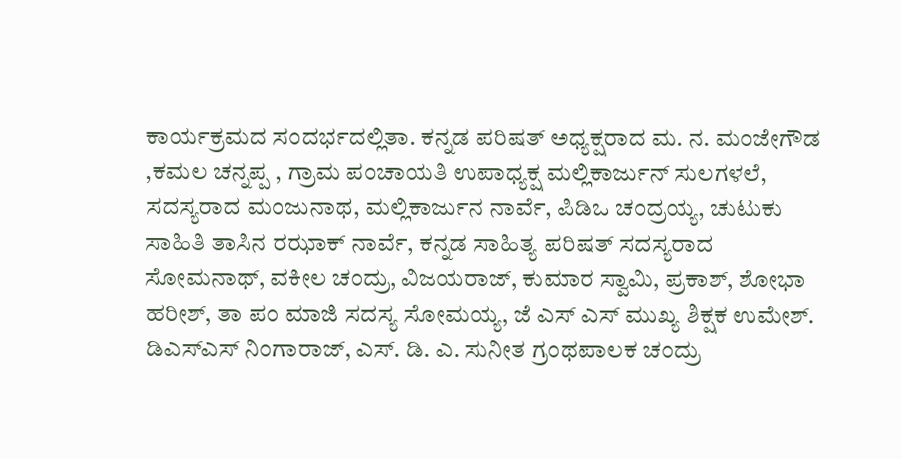ಕಾರ್ಯಕ್ರಮದ ಸಂದರ್ಭದಲ್ಲಿತಾ. ಕನ್ನಡ ಪರಿಷತ್ ಅಧ್ಯಕ್ಷರಾದ ಮ. ನ. ಮಂಜೇಗೌಡ ,ಕಮಲ ಚನ್ನಪ್ಪ , ಗ್ರಾಮ ಪಂಚಾಯತಿ ಉಪಾಧ್ಯಕ್ಷ ಮಲ್ಲಿಕಾರ್ಜುನ್ ಸುಲಗಳಲೆ, ಸದಸ್ಯರಾದ ಮಂಜುನಾಥ, ಮಲ್ಲಿಕಾರ್ಜುನ ನಾರ್ವೆ, ಪಿಡಿಒ ಚಂದ್ರಯ್ಯ, ಚುಟುಕು ಸಾಹಿತಿ ತಾಸಿನ ರಝಾಕ್ ನಾರ್ವೆ, ಕನ್ನಡ ಸಾಹಿತ್ಯ ಪರಿಷತ್ ಸದಸ್ಯರಾದ ಸೋಮನಾಥ್, ವಕೀಲ ಚಂದ್ರು, ವಿಜಯರಾಜ್, ಕುಮಾರ ಸ್ವಾಮಿ, ಪ್ರಕಾಶ್, ಶೋಭಾ ಹರೀಶ್, ತಾ ಪಂ ಮಾಜಿ ಸದಸ್ಯ ಸೋಮಯ್ಯ, ಜೆ ಎಸ್ ಎಸ್ ಮುಖ್ಯ ಶಿಕ್ಷಕ ಉಮೇಶ್. ಡಿಎಸ್ಎಸ್ ನಿಂಗಾರಾಜ್, ಎಸ್. ಡಿ. ಎ. ಸುನೀತ ಗ್ರಂಥಪಾಲಕ ಚಂದ್ರು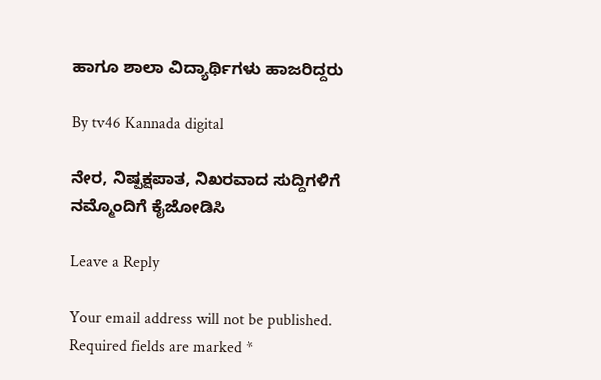ಹಾಗೂ ಶಾಲಾ ವಿದ್ಯಾರ್ಥಿಗಳು ಹಾಜರಿದ್ದರು

By tv46 Kannada digital

ನೇರ, ನಿಷ್ಪಕ್ಷಪಾತ, ನಿಖರವಾದ ಸುದ್ದಿಗಳಿಗೆ ನಮ್ಮೊಂದಿಗೆ ಕೈಜೋಡಿಸಿ

Leave a Reply

Your email address will not be published. Required fields are marked *